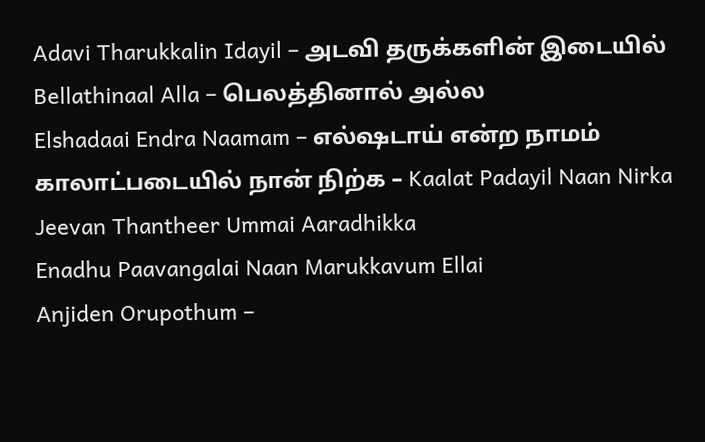Adavi Tharukkalin Idayil – அடவி தருக்களின் இடையில்
Bellathinaal Alla – பெலத்தினால் அல்ல
Elshadaai Endra Naamam – எல்ஷடாய் என்ற நாமம்
காலாட்படையில் நான் நிற்க – Kaalat Padayil Naan Nirka
Jeevan Thantheer Ummai Aaradhikka
Enadhu Paavangalai Naan Marukkavum Ellai
Anjiden Orupothum –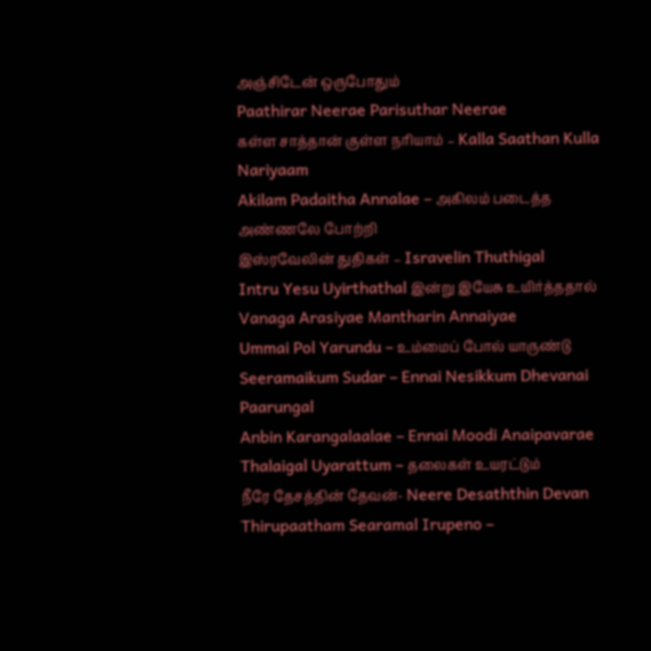அஞ்சிடேன் ஒருபோதும்
Paathirar Neerae Parisuthar Neerae
கள்ள சாத்தான் குள்ள நரியாம் – Kalla Saathan Kulla Nariyaam
Akilam Padaitha Annalae – அகிலம் படைத்த அண்ணலே போற்றி
இஸ்ரவேலின் துதிகள் – Isravelin Thuthigal
Intru Yesu Uyirthathal இன்று இயேசு உயிர்த்ததால்
Vanaga Arasiyae Mantharin Annaiyae
Ummai Pol Yarundu – உம்மைப் போல் யாருண்டு
Seeramaikum Sudar – Ennai Nesikkum Dhevanai Paarungal
Anbin Karangalaalae – Ennai Moodi Anaipavarae
Thalaigal Uyarattum – தலைகள் உயரட்டும்
நீரே தேசத்தின் தேவன்- Neere Desaththin Devan
Thirupaatham Searamal Irupeno –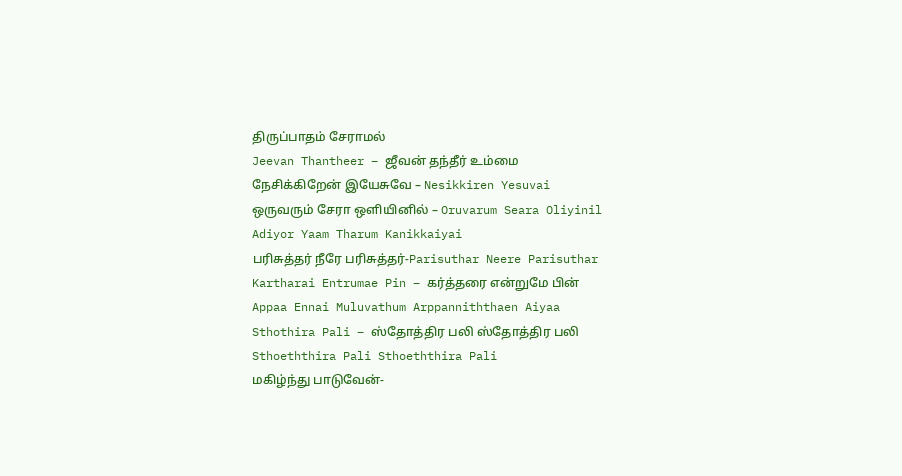திருப்பாதம் சேராமல்
Jeevan Thantheer – ஜீவன் தந்தீர் உம்மை
நேசிக்கிறேன் இயேசுவே – Nesikkiren Yesuvai
ஒருவரும் சேரா ஒளியினில் – Oruvarum Seara Oliyinil
Adiyor Yaam Tharum Kanikkaiyai
பரிசுத்தர் நீரே பரிசுத்தர்-Parisuthar Neere Parisuthar
Kartharai Entrumae Pin – கர்த்தரை என்றுமே பின்
Appaa Ennai Muluvathum Arppanniththaen Aiyaa
Sthothira Pali – ஸ்தோத்திர பலி ஸ்தோத்திர பலி
Sthoeththira Pali Sthoeththira Pali
மகிழ்ந்து பாடுவேன்-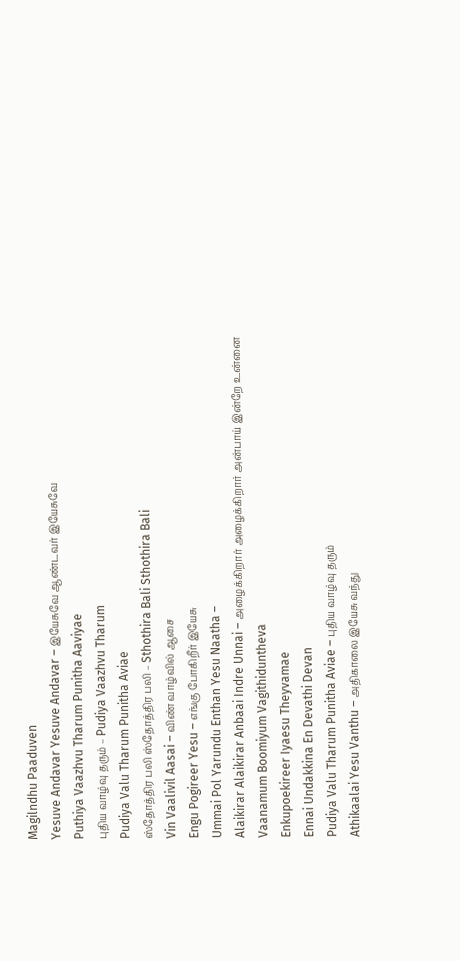Magilndhu Paaduven
Yesuve Andavar Yesuve Andavar – இயேசுவே ஆண்டவர் இயேசுவே
Puthiya Vaazhvu Tharum Punitha Aaviyae
புதிய வாழ்வு தரும் – Pudiya Vaazhvu Tharum
Pudiya Valu Tharum Punitha Aviae
ஸ்தோத்திர பலி ஸ்தோத்திர பலி – Sthothira Bali Sthothira Bali
Vin Vaalivil Aasai – விண் வாழ்வில் ஆசை
Engu Pogireer Yesu – எங்கு போகிறீர் இயேசு
Ummai Pol Yarundu Enthan Yesu Naatha –
Alaikirar Alaikirar Anbaai Indre Unnai – அழைக்கிறார் அழைக்கிறார் அன்பாய் இன்றே உன்னை
Vaanamum Boomiyum Vagithiduntheva
Enkupoekireer Iyaesu Theyvamae
Ennai Undakkina En Devathi Devan
Pudiya Valu Tharum Punitha Aviae – புதிய வாழ்வு தரும்
Athikaalai Yesu Vanthu – அதிகாலை இயேசு வந்து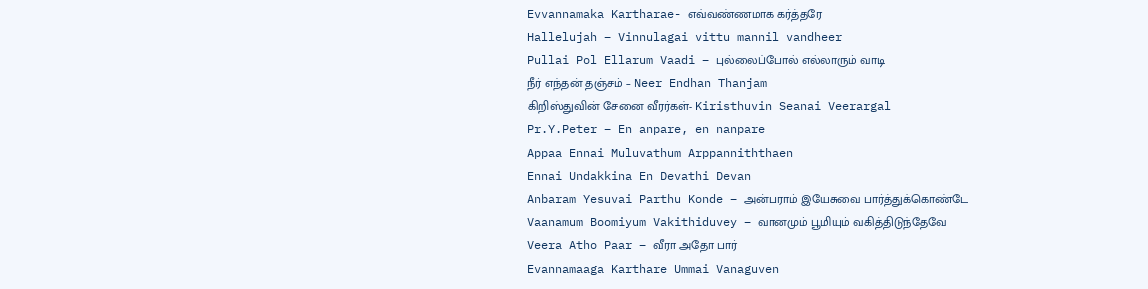Evvannamaka Kartharae- எவ்வண்ணமாக கர்த்தரே
Hallelujah – Vinnulagai vittu mannil vandheer
Pullai Pol Ellarum Vaadi – புல்லைப்போல் எல்லாரும் வாடி
நீர் எந்தன் தஞ்சம் – Neer Endhan Thanjam
கிறிஸ்துவின் சேனை வீரர்கள்- Kiristhuvin Seanai Veerargal
Pr.Y.Peter – En anpare, en nanpare
Appaa Ennai Muluvathum Arppanniththaen
Ennai Undakkina En Devathi Devan
Anbaram Yesuvai Parthu Konde – அன்பராம் இயேசுவை பார்த்துக்கொண்டே
Vaanamum Boomiyum Vakithiduvey – வானமும் பூமியும் வகித்திடுந்தேவே
Veera Atho Paar – வீரா அதோ பார்
Evannamaaga Karthare Ummai Vanaguven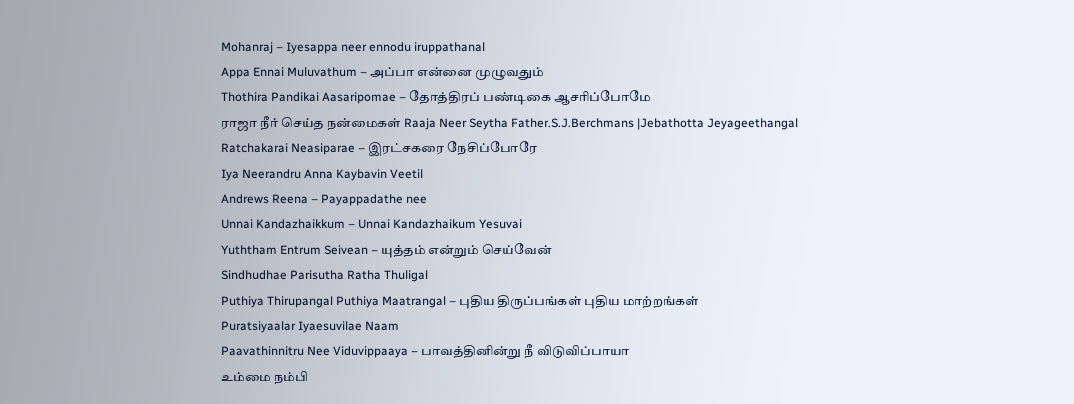Mohanraj – Iyesappa neer ennodu iruppathanal
Appa Ennai Muluvathum – அப்பா என்னை முழுவதும்
Thothira Pandikai Aasaripomae – தோத்திரப் பண்டிகை ஆசரிப்போமே
ராஜா நீர் செய்த நன்மைகள் Raaja Neer Seytha Father.S.J.Berchmans |Jebathotta Jeyageethangal
Ratchakarai Neasiparae – இரட்சகரை நேசிப்போரே
Iya Neerandru Anna Kaybavin Veetil
Andrews Reena – Payappadathe nee
Unnai Kandazhaikkum – Unnai Kandazhaikum Yesuvai
Yuththam Entrum Seivean – யுத்தம் என்றும் செய்வேன்
Sindhudhae Parisutha Ratha Thuligal
Puthiya Thirupangal Puthiya Maatrangal – புதிய திருப்பங்கள் புதிய மாற்றங்கள்
Puratsiyaalar Iyaesuvilae Naam
Paavathinnitru Nee Viduvippaaya – பாவத்தினின்று நீ விடுவிப்பாயா
உம்மை நம்பி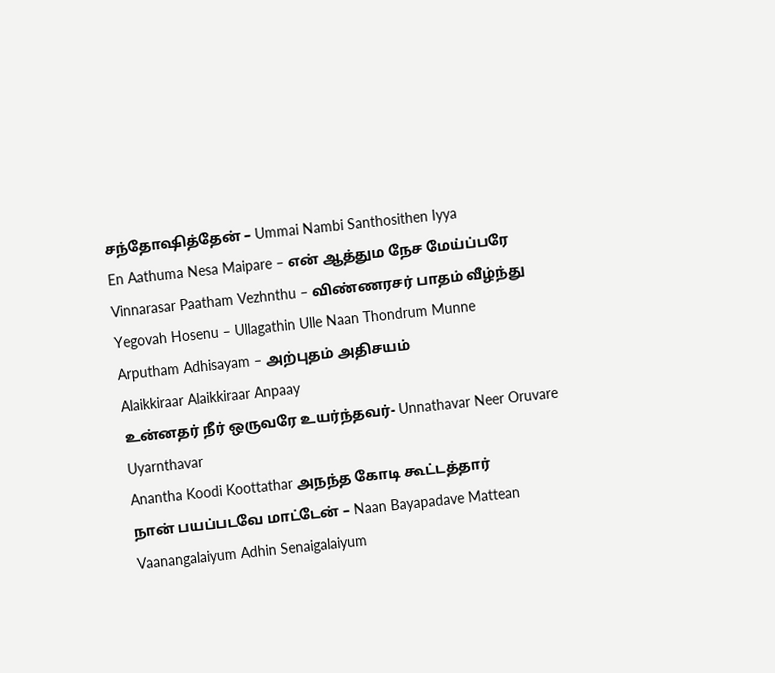சந்தோஷித்தேன் – Ummai Nambi Santhosithen Iyya
En Aathuma Nesa Maipare – என் ஆத்தும நேச மேய்ப்பரே
Vinnarasar Paatham Vezhnthu – விண்ணரசர் பாதம் வீழ்ந்து
Yegovah Hosenu – Ullagathin Ulle Naan Thondrum Munne
Arputham Adhisayam – அற்புதம் அதிசயம்
Alaikkiraar Alaikkiraar Anpaay
உன்னதர் நீர் ஒருவரே உயர்ந்தவர்- Unnathavar Neer Oruvare Uyarnthavar
Anantha Koodi Koottathar அநந்த கோடி கூட்டத்தார்
நான் பயப்படவே மாட்டேன் – Naan Bayapadave Mattean
Vaanangalaiyum Adhin Senaigalaiyum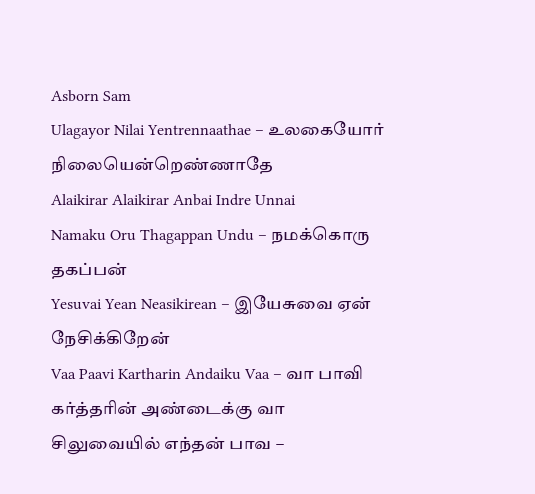Asborn Sam
Ulagayor Nilai Yentrennaathae – உலகையோர் நிலையென்றெண்ணாதே
Alaikirar Alaikirar Anbai Indre Unnai
Namaku Oru Thagappan Undu – நமக்கொரு தகப்பன்
Yesuvai Yean Neasikirean – இயேசுவை ஏன் நேசிக்கிறேன்
Vaa Paavi Kartharin Andaiku Vaa – வா பாவி கர்த்தரின் அண்டைக்கு வா
சிலுவையில் எந்தன் பாவ –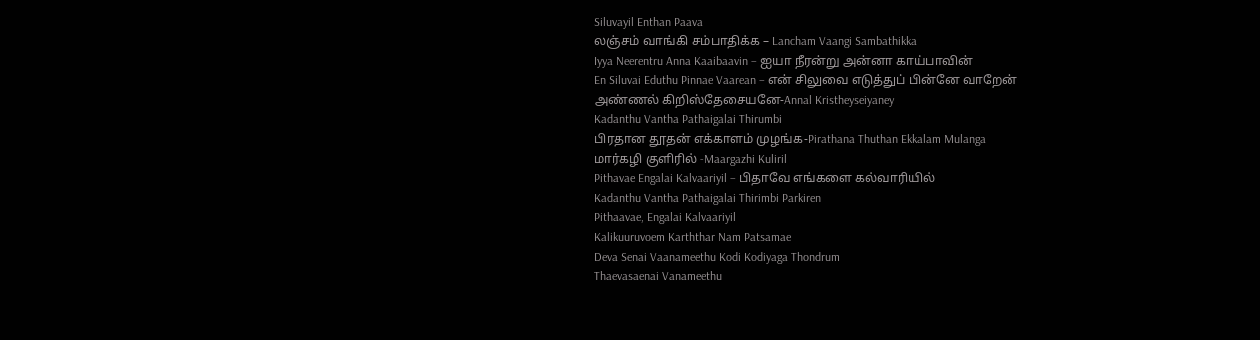Siluvayil Enthan Paava
லஞ்சம் வாங்கி சம்பாதிக்க – Lancham Vaangi Sambathikka
Iyya Neerentru Anna Kaaibaavin – ஐயா நீரன்று அன்னா காய்பாவின்
En Siluvai Eduthu Pinnae Vaarean – என் சிலுவை எடுத்துப் பின்னே வாறேன்
அண்ணல் கிறிஸ்தேசையனே-Annal Kristheyseiyaney
Kadanthu Vantha Pathaigalai Thirumbi
பிரதான தூதன் எக்காளம் முழங்க-Pirathana Thuthan Ekkalam Mulanga
மார்கழி குளிரில் -Maargazhi Kuliril
Pithavae Engalai Kalvaariyil – பிதாவே எங்களை கல்வாரியில்
Kadanthu Vantha Pathaigalai Thirimbi Parkiren
Pithaavae, Engalai Kalvaariyil
Kalikuuruvoem Karththar Nam Patsamae
Deva Senai Vaanameethu Kodi Kodiyaga Thondrum
Thaevasaenai Vanameethu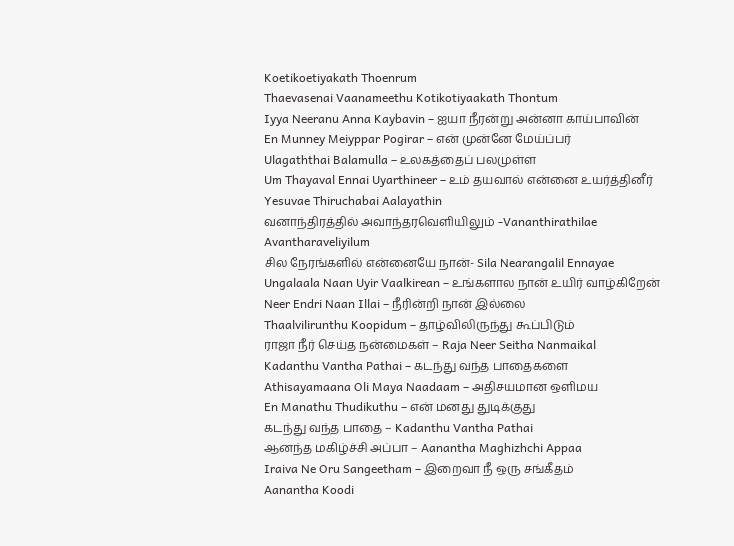Koetikoetiyakath Thoenrum
Thaevasenai Vaanameethu Kotikotiyaakath Thontum
Iyya Neeranu Anna Kaybavin – ஐயா நீரன்று அன்னா காய்பாவின்
En Munney Meiyppar Pogirar – என் முன்னே மேய்ப்பர்
Ulagaththai Balamulla – உலகத்தைப் பலமுள்ள
Um Thayaval Ennai Uyarthineer – உம் தயவால் என்னை உயர்த்தினீர்
Yesuvae Thiruchabai Aalayathin
வனாந்திரத்தில் அவாந்தரவெளியிலும் -Vananthirathilae Avantharaveliyilum
சில நேரங்களில் என்னையே நான்- Sila Nearangalil Ennayae
Ungalaala Naan Uyir Vaalkirean – உங்களால நான் உயிர் வாழ்கிறேன்
Neer Endri Naan Illai – நீரின்றி நான் இல்லை
Thaalvilirunthu Koopidum – தாழ்விலிருந்து கூப்பிடும்
ராஜா நீர் செய்த நன்மைகள் – Raja Neer Seitha Nanmaikal
Kadanthu Vantha Pathai – கடந்து வந்த பாதைகளை
Athisayamaana Oli Maya Naadaam – அதிசயமான ஒளிமய
En Manathu Thudikuthu – என் மனது துடிக்குது
கடந்து வந்த பாதை – Kadanthu Vantha Pathai
ஆனந்த மகிழ்ச்சி அப்பா – Aanantha Maghizhchi Appaa
Iraiva Ne Oru Sangeetham – இறைவா நீ ஒரு சங்கீதம்
Aanantha Koodi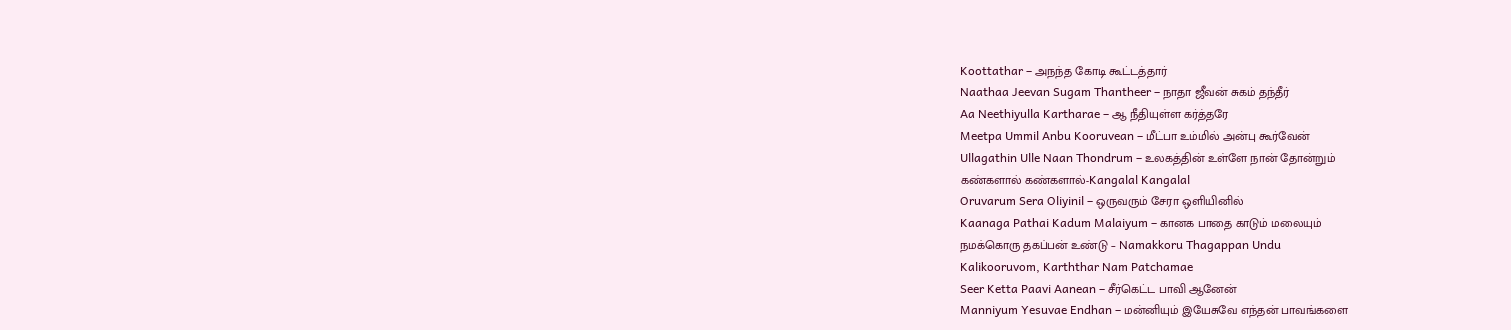Koottathar – அநந்த கோடி கூட்டத்தார்
Naathaa Jeevan Sugam Thantheer – நாதா ஜீவன் சுகம் தந்தீர்
Aa Neethiyulla Kartharae – ஆ நீதியுள்ள கர்த்தரே
Meetpa Ummil Anbu Kooruvean – மீட்பா உம்மில் அன்பு கூர்வேன்
Ullagathin Ulle Naan Thondrum – உலகத்தின் உள்ளே நான் தோன்றும்
கண்களால் கண்களால்-Kangalal Kangalal
Oruvarum Sera Oliyinil – ஒருவரும் சேரா ஒளியினில்
Kaanaga Pathai Kadum Malaiyum – கானக பாதை காடும் மலையும்
நமக்கொரு தகப்பன் உண்டு – Namakkoru Thagappan Undu
Kalikooruvom, Karththar Nam Patchamae
Seer Ketta Paavi Aanean – சீர்கெட்ட பாவி ஆனேன்
Manniyum Yesuvae Endhan – மன்னியும் இயேசுவே எந்தன் பாவங்களை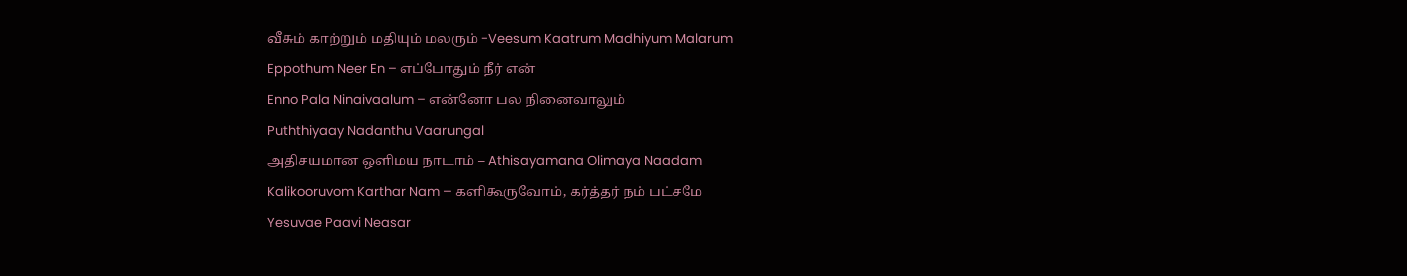வீசும் காற்றும் மதியும் மலரும் -Veesum Kaatrum Madhiyum Malarum
Eppothum Neer En – எப்போதும் நீர் என்
Enno Pala Ninaivaalum – என்னோ பல நினைவாலும்
Puththiyaay Nadanthu Vaarungal
அதிசயமான ஒளிமய நாடாம் – Athisayamana Olimaya Naadam
Kalikooruvom Karthar Nam – களிகூருவோம், கர்த்தர் நம் பட்சமே
Yesuvae Paavi Neasar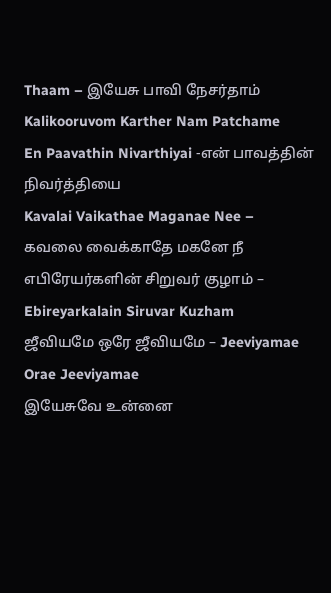Thaam – இயேசு பாவி நேசர்தாம்
Kalikooruvom Karther Nam Patchame
En Paavathin Nivarthiyai -என் பாவத்தின் நிவர்த்தியை
Kavalai Vaikathae Maganae Nee – கவலை வைக்காதே மகனே நீ
எபிரேயர்களின் சிறுவர் குழாம் – Ebireyarkalain Siruvar Kuzham
ஜீவியமே ஒரே ஜீவியமே – Jeeviyamae Orae Jeeviyamae
இயேசுவே உன்னை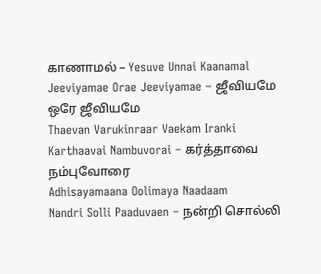காணாமல் – Yesuve Unnai Kaanamal
Jeeviyamae Orae Jeeviyamae – ஜீவியமே ஒரே ஜீவியமே
Thaevan Varukinraar Vaekam Iranki
Karthaavai Nambuvorai – கர்த்தாவை நம்புவோரை
Adhisayamaana Oolimaya Naadaam
Nandri Solli Paaduvaen – நன்றி சொல்லி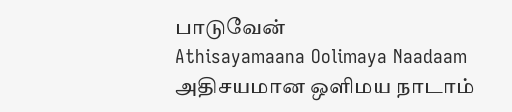பாடுவேன்
Athisayamaana Oolimaya Naadaam அதிசயமான ஒளிமய நாடாம்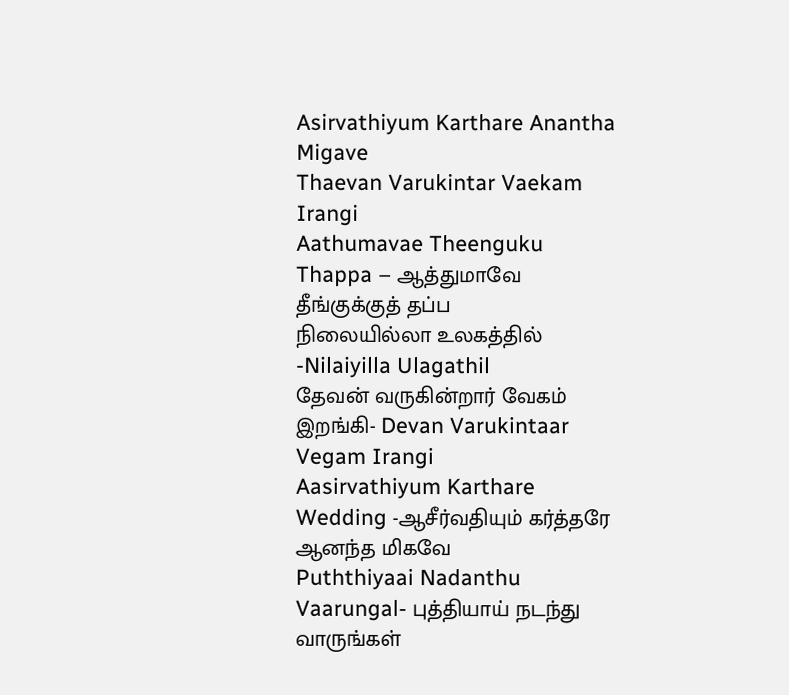Asirvathiyum Karthare Anantha Migave
Thaevan Varukintar Vaekam Irangi
Aathumavae Theenguku Thappa – ஆத்துமாவே தீங்குக்குத் தப்ப
நிலையில்லா உலகத்தில் -Nilaiyilla Ulagathil
தேவன் வருகின்றார் வேகம் இறங்கி- Devan Varukintaar Vegam Irangi
Aasirvathiyum Karthare Wedding -ஆசீர்வதியும் கர்த்தரே ஆனந்த மிகவே
Puththiyaai Nadanthu Vaarungal- புத்தியாய் நடந்து வாருங்கள்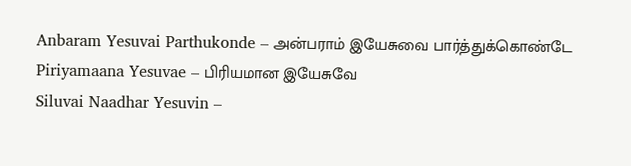Anbaram Yesuvai Parthukonde – அன்பராம் இயேசுவை பார்த்துக்கொண்டே
Piriyamaana Yesuvae – பிரியமான இயேசுவே
Siluvai Naadhar Yesuvin –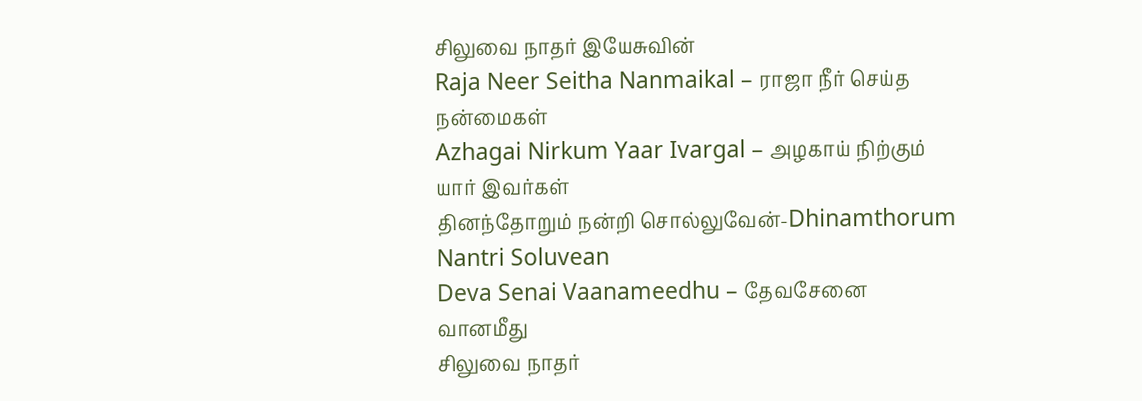சிலுவை நாதர் இயேசுவின்
Raja Neer Seitha Nanmaikal – ராஜா நீர் செய்த நன்மைகள்
Azhagai Nirkum Yaar Ivargal – அழகாய் நிற்கும் யார் இவர்கள்
தினந்தோறும் நன்றி சொல்லுவேன்-Dhinamthorum Nantri Soluvean
Deva Senai Vaanameedhu – தேவசேனை வானமீது
சிலுவை நாதர்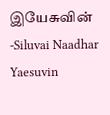இயேசுவின் -Siluvai Naadhar Yaesuvin